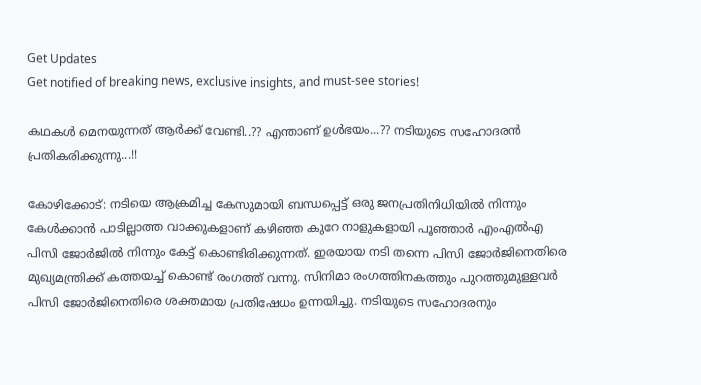Get Updates
Get notified of breaking news, exclusive insights, and must-see stories!

കഥകള്‍ മെനയുന്നത് ആര്‍ക്ക് വേണ്ടി..?? എന്താണ് ഉള്‍ഭയം...?? നടിയുടെ സഹോദരന്‍ പ്രതികരിക്കുന്നു...!!

കോഴിക്കോട്: നടിയെ ആക്രമിച്ച കേസുമായി ബന്ധപ്പെട്ട് ഒരു ജനപ്രതിനിധിയില്‍ നിന്നും കേള്‍ക്കാന്‍ പാടില്ലാത്ത വാക്കുകളാണ് കഴിഞ്ഞ കുറേ നാളുകളായി പൂഞ്ഞാര്‍ എംഎല്‍എ പിസി ജോര്‍ജില്‍ നിന്നും കേട്ട് കൊണ്ടിരിക്കുന്നത്. ഇരയായ നടി തന്നെ പിസി ജോര്‍ജിനെതിരെ മുഖ്യമന്ത്രിക്ക് കത്തയച്ച് കൊണ്ട് രംഗത്ത് വന്നു. സിനിമാ രംഗത്തിനകത്തും പുറത്തുമുള്ളവര്‍ പിസി ജോര്‍ജിനെതിരെ ശക്തമായ പ്രതിഷേധം ഉന്നയിച്ചു. നടിയുടെ സഹോദരനും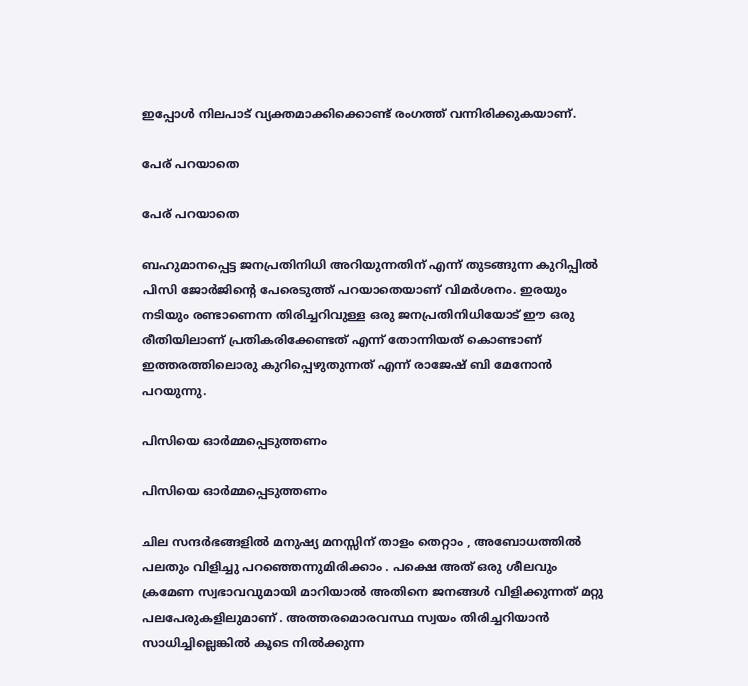ഇപ്പോള്‍ നിലപാട് വ്യക്തമാക്കിക്കൊണ്ട് രംഗത്ത് വന്നിരിക്കുകയാണ്.

പേര് പറയാതെ

പേര് പറയാതെ

ബഹുമാനപ്പെട്ട ജനപ്രതിനിധി അറിയുന്നതിന് എന്ന് തുടങ്ങുന്ന കുറിപ്പിൽ പിസി ജോർജിന്റെ പേരെടുത്ത് പറയാതെയാണ് വിമർശനം. ഇരയും നടിയും രണ്ടാണെന്ന തിരിച്ചറിവുള്ള ഒരു ജനപ്രതിനിധിയോട് ഈ ഒരു രീതിയിലാണ് പ്രതികരിക്കേണ്ടത് എന്ന് തോന്നിയത് കൊണ്ടാണ് ഇത്തരത്തിലൊരു കുറിപ്പെഴുതുന്നത് എന്ന് രാജേഷ് ബി മേനോൻ പറയുന്നു.

പിസിയെ ഓർമ്മപ്പെടുത്തണം

പിസിയെ ഓർമ്മപ്പെടുത്തണം

ചില സന്ദർഭങ്ങളിൽ മനുഷ്യ മനസ്സിന് താളം തെറ്റാം , അബോധത്തിൽ പലതും വിളിച്ചു പറഞ്ഞെന്നുമിരിക്കാം . പക്ഷെ അത് ഒരു ശീലവും ക്രമേണ സ്വഭാവവുമായി മാറിയാൽ അതിനെ ജനങ്ങൾ വിളിക്കുന്നത് മറ്റു പലപേരുകളിലുമാണ് . അത്തരമൊരവസ്ഥ സ്വയം തിരിച്ചറിയാൻ സാധിച്ചില്ലെങ്കിൽ കൂടെ നിൽക്കുന്ന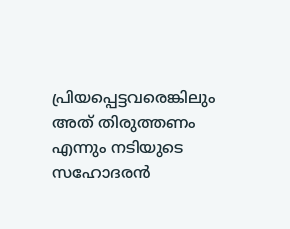പ്രിയപ്പെട്ടവരെങ്കിലും അത് തിരുത്തണം എന്നും നടിയുടെ സഹോദരൻ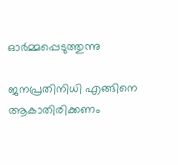ഓർമ്മപ്പെടുത്തുന്നു

ജനപ്രതിനിധി എങ്ങിനെ ആകാതിരിക്കണം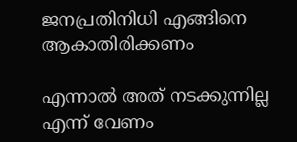ജനപ്രതിനിധി എങ്ങിനെ ആകാതിരിക്കണം

എന്നാൽ അത് നടക്കുന്നില്ല എന്ന് വേണം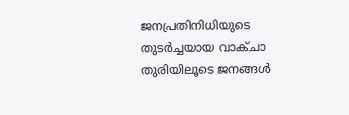ജനപ്രതിനിധിയുടെ തുടർച്ചയായ വാക്ചാ തുരിയിലൂടെ ജനങ്ങൾ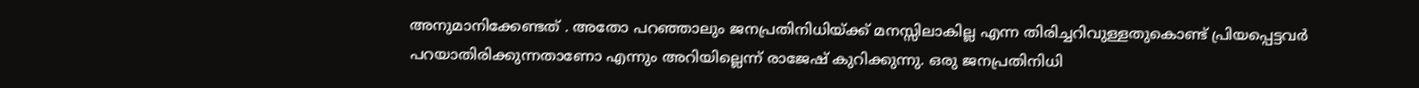അനുമാനിക്കേണ്ടത് . അതോ പറഞ്ഞാലും ജനപ്രതിനിധിയ്ക്ക് മനസ്സിലാകില്ല എന്ന തിരിച്ചറിവുള്ളതുകൊണ്ട് പ്രിയപ്പെട്ടവർ പറയാതിരിക്കുന്നതാണോ എന്നും അറിയില്ലെന്ന് രാജേഷ് കുറിക്കുന്നു. ഒരു ജനപ്രതിനിധി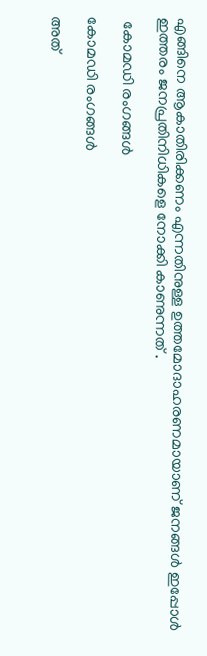എങ്ങിനെ ആകാതിരിക്കണം എന്നതിനുള്ള ഉത്തമോദാഹരണമായാണ് ജനങ്ങൾ ഇപ്പോൾ ഇത്തരം ജനപ്രതിനിധികളെ നോക്കി കാണുന്നത് .

 കോമഡി രംഗങ്ങൾ

കോമഡി രംഗങ്ങൾ

അത്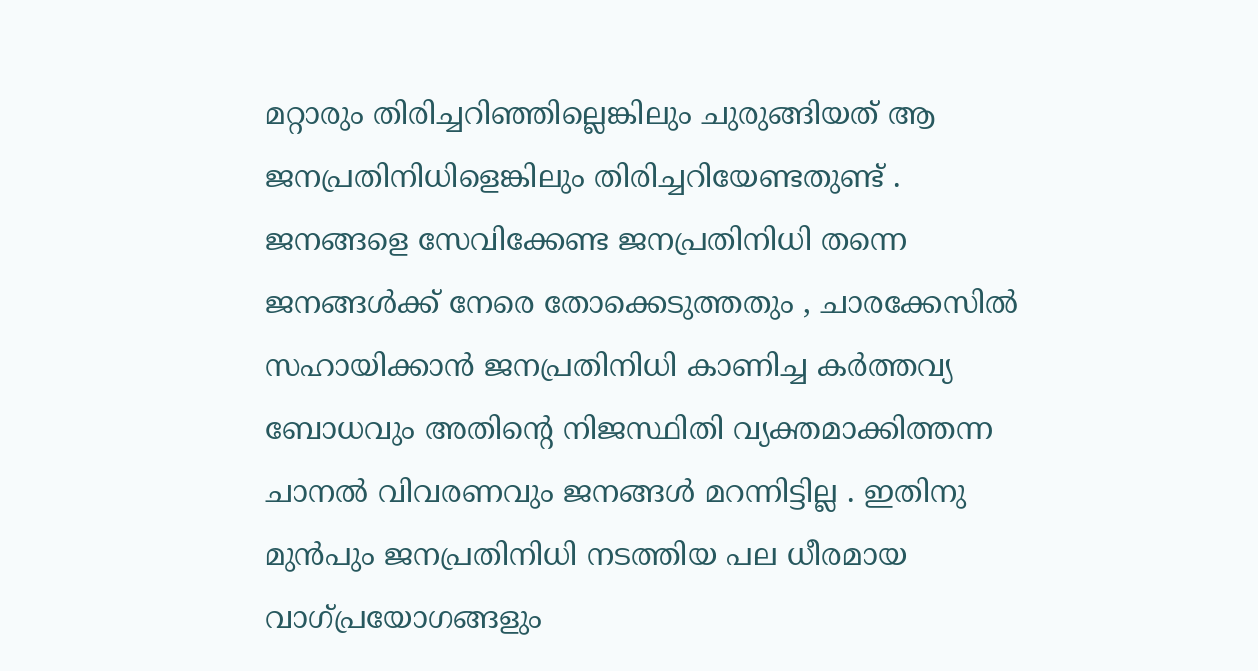മറ്റാരും തിരിച്ചറിഞ്ഞില്ലെങ്കിലും ചുരുങ്ങിയത് ആ ജനപ്രതിനിധിളെങ്കിലും തിരിച്ചറിയേണ്ടതുണ്ട് . ജനങ്ങളെ സേവിക്കേണ്ട ജനപ്രതിനിധി തന്നെ ജനങ്ങൾക്ക് നേരെ തോക്കെടുത്തതും , ചാരക്കേസിൽ സഹായിക്കാൻ ജനപ്രതിനിധി കാണിച്ച കർത്തവ്യ ബോധവും അതിന്റെ നിജസ്ഥിതി വ്യക്തമാക്കിത്തന്ന ചാനൽ വിവരണവും ജനങ്ങൾ മറന്നിട്ടില്ല . ഇതിനു മുൻപും ജനപ്രതിനിധി നടത്തിയ പല ധീരമായ വാഗ്‌പ്രയോഗങ്ങളും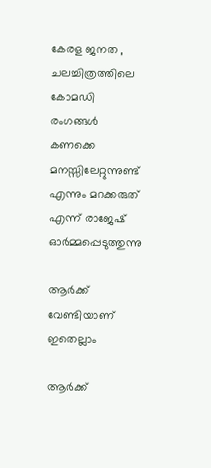കേരള ജനത , ചലച്ചിത്രത്തിലെ കോമഡി രംഗങ്ങൾ കണക്കെ മനസ്സിലേറ്റുന്നുണ്ട് എന്നും മറക്കരുത് എന്ന് രാജേഷ് ഓർമ്മപ്പെടുത്തുന്നു

ആർക്ക് വേണ്ടിയാണ് ഇതെല്ലാം

ആർക്ക്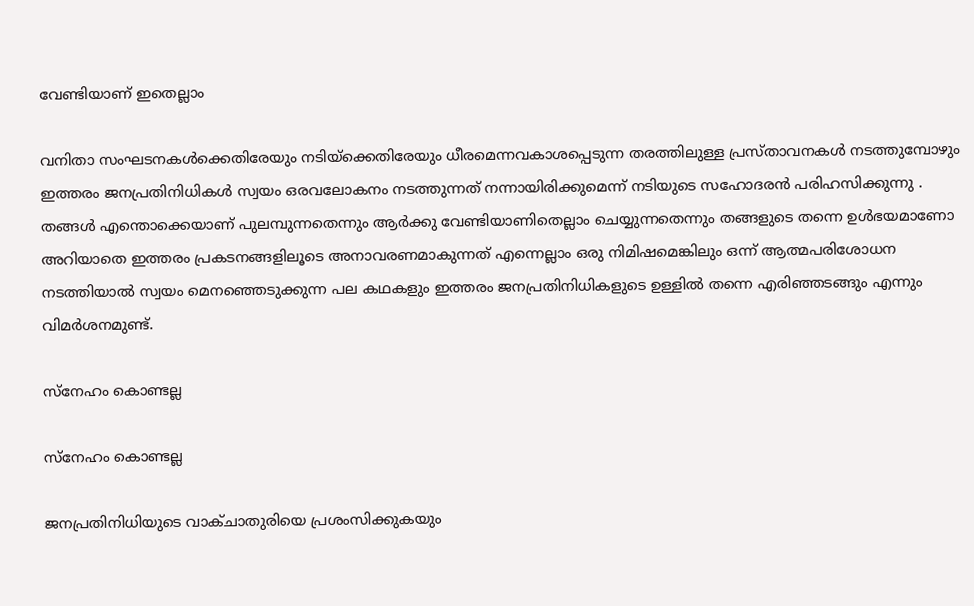വേണ്ടിയാണ് ഇതെല്ലാം

വനിതാ സംഘടനകൾക്കെതിരേയും നടിയ്‌ക്കെതിരേയും ധീരമെന്നവകാശപ്പെടുന്ന തരത്തിലുള്ള പ്രസ്താവനകൾ നടത്തുമ്പോഴും ഇത്തരം ജനപ്രതിനിധികൾ സ്വയം ഒരവലോകനം നടത്തുന്നത് നന്നായിരിക്കുമെന്ന് നടിയുടെ സഹോദരൻ പരിഹസിക്കുന്നു . തങ്ങൾ എന്തൊക്കെയാണ് പുലമ്പുന്നതെന്നും ആർക്കു വേണ്ടിയാണിതെല്ലാം ചെയ്യുന്നതെന്നും തങ്ങളുടെ തന്നെ ഉൾഭയമാണോ അറിയാതെ ഇത്തരം പ്രകടനങ്ങളിലൂടെ അനാവരണമാകുന്നത് എന്നെല്ലാം ഒരു നിമിഷമെങ്കിലും ഒന്ന് ആത്മപരിശോധന നടത്തിയാൽ സ്വയം മെനഞ്ഞെടുക്കുന്ന പല കഥകളും ഇത്തരം ജനപ്രതിനിധികളുടെ ഉള്ളിൽ തന്നെ എരിഞ്ഞടങ്ങും എന്നും വിമർശനമുണ്ട്.

സ്നേഹം കൊണ്ടല്ല

സ്നേഹം കൊണ്ടല്ല

ജനപ്രതിനിധിയുടെ വാക്ചാതുരിയെ പ്രശംസിക്കുകയും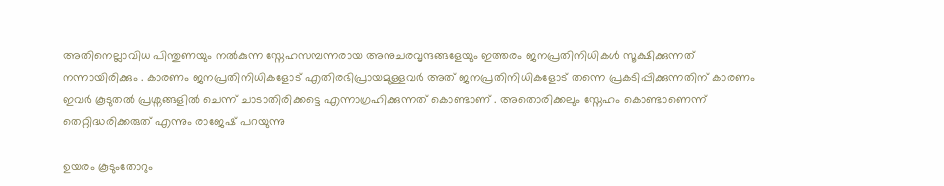അതിനെല്ലാവിധ പിന്തുണയും നൽകുന്ന സ്നേഹസമ്പന്നരായ അനുചരവൃന്ദങ്ങളേയും ഇത്തരം ജനപ്രതിനിധികൾ സൂക്ഷിക്കുന്നത് നന്നായിരിക്കും . കാരണം ജനപ്രതിനിധികളോട് എതിരഭിപ്രായമുള്ളവർ അത് ജനപ്രതിനിധികളോട് തന്നെ പ്രകടിപ്പിക്കുന്നതിന് കാരണം ഇവർ കൂടുതൽ പ്രശ്നങ്ങളിൽ ചെന്ന് ചാടാതിരിക്കട്ടെ എന്നാഗ്രഹിക്കുന്നത് കൊണ്ടാണ് . അതൊരിക്കലും സ്നേഹം കൊണ്ടാണെന്ന് തെറ്റിദ്ധരിക്കരുത് എന്നും രാജേഷ് പറയുന്നു

ഉയരം കൂടുംതോറും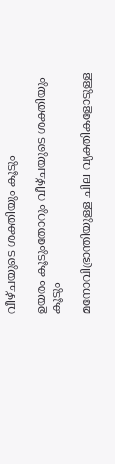വീഴ്ചയുടെ ശക്തിയും കൂടും

ഉയരം കൂടുംതോറും വീഴ്ചയുടെ ശക്തിയും കൂടും

മനോവിഭ്രാന്തിയുള്ള ചില വ്യക്തികളോടുള്ള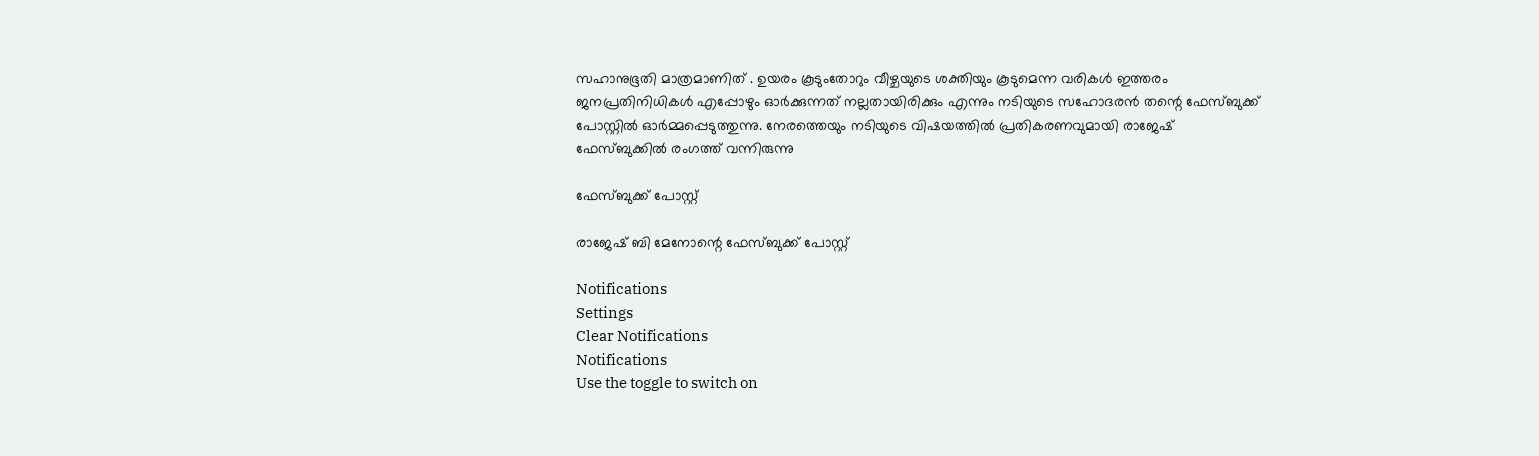സഹാനുഭൂതി മാത്രമാണിത് . ഉയരം കൂടുംതോറും വീഴ്ചയുടെ ശക്തിയും കൂടുമെന്ന വരികൾ ഇത്തരം ജനപ്രതിനിധികൾ എപ്പോഴും ഓർക്കുന്നത് നല്ലതായിരിക്കും എന്നും നടിയുടെ സഹോദരൻ തന്റെ ഫേസ്ബുക്ക് പോസ്റ്റിൽ ഓർമ്മപ്പെടുത്തുന്നു. നേരത്തെയും നടിയുടെ വിഷയത്തിൽ പ്രതികരണവുമായി രാജേഷ് ഫേസ്ബുക്കിൽ രംഗത്ത് വന്നിരുന്നു

ഫേസ്ബുക്ക് പോസ്റ്റ്

രാജേഷ് ബി മേനോന്റെ ഫേസ്ബുക്ക് പോസ്റ്റ്

Notifications
Settings
Clear Notifications
Notifications
Use the toggle to switch on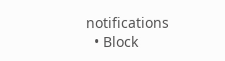notifications
  • Block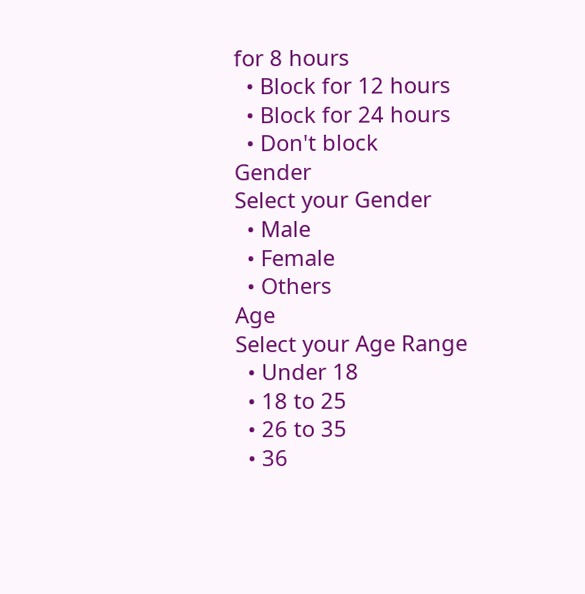for 8 hours
  • Block for 12 hours
  • Block for 24 hours
  • Don't block
Gender
Select your Gender
  • Male
  • Female
  • Others
Age
Select your Age Range
  • Under 18
  • 18 to 25
  • 26 to 35
  • 36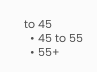to 45
  • 45 to 55
  • 55+